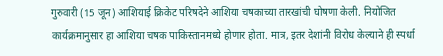गुरुवारी (15 जून) आशियाई क्रिकेट परिषदेने आशिया चषकाच्या तारखांची घोषणा केली. नियोजित कार्यक्रमानुसार हा आशिया चषक पाकिस्तानमध्ये होणार होता. मात्र, इतर देशांनी विरोध केल्याने ही स्पर्धा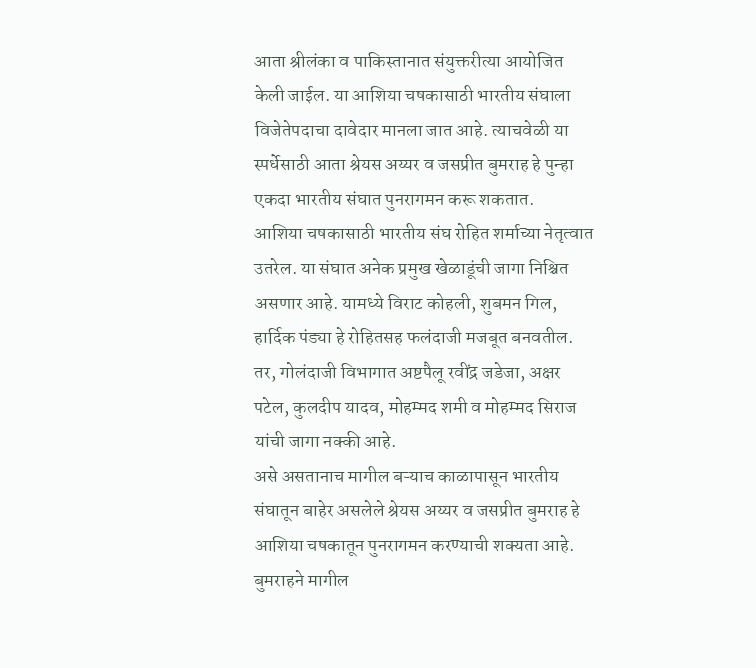आता श्रीलंका व पाकिस्तानात संयुक्तरीत्या आयोजित केली जाईल. या आशिया चषकासाठी भारतीय संघाला विजेतेपदाचा दावेदार मानला जात आहे. त्याचवेळी या स्पर्धेसाठी आता श्रेयस अय्यर व जसप्रीत बुमराह हे पुन्हा एकदा भारतीय संघात पुनरागमन करू शकतात.
आशिया चषकासाठी भारतीय संघ रोहित शर्माच्या नेतृत्वात उतरेल. या संघात अनेक प्रमुख खेळाडूंची जागा निश्चित असणार आहे. यामध्ये विराट कोहली, शुबमन गिल, हार्दिक पंड्या हे रोहितसह फलंदाजी मजबूत बनवतील. तर, गोलंदाजी विभागात अष्टपैलू रवींद्र जडेजा, अक्षर पटेल, कुलदीप यादव, मोहम्मद शमी व मोहम्मद सिराज यांची जागा नक्की आहे.
असे असतानाच मागील बऱ्याच काळापासून भारतीय संघातून बाहेर असलेले श्रेयस अय्यर व जसप्रीत बुमराह हे आशिया चषकातून पुनरागमन करण्याची शक्यता आहे. बुमराहने मागील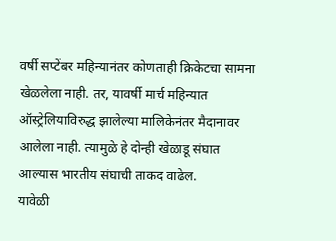वर्षी सप्टेंबर महिन्यानंतर कोणताही क्रिकेटचा सामना खेळलेला नाही. तर, यावर्षी मार्च महिन्यात ऑस्ट्रेलियाविरुद्ध झालेल्या मालिकेनंतर मैदानावर आलेला नाही. त्यामुळे हे दोन्ही खेळाडू संघात आल्यास भारतीय संघाची ताकद वाढेल.
यावेळी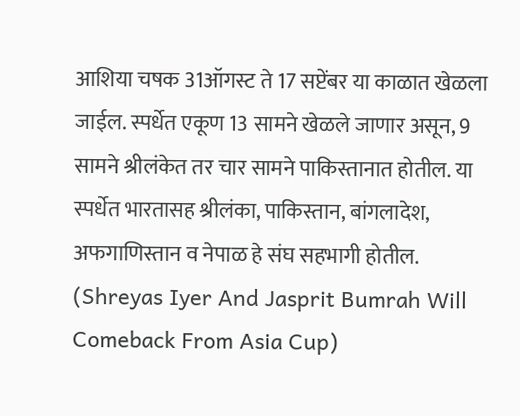आशिया चषक 31ऑगस्ट ते 17 सप्टेंबर या काळात खेळला जाईल. स्पर्धेत एकूण 13 सामने खेळले जाणार असून, 9 सामने श्रीलंकेत तर चार सामने पाकिस्तानात होतील. या स्पर्धेत भारतासह श्रीलंका, पाकिस्तान, बांगलादेश, अफगाणिस्तान व नेपाळ हे संघ सहभागी होतील.
(Shreyas Iyer And Jasprit Bumrah Will Comeback From Asia Cup)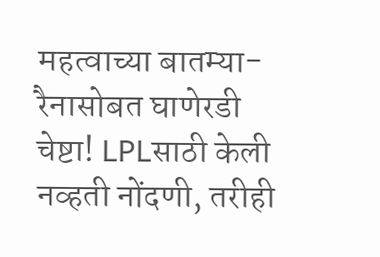महत्वाच्या बातम्या-
रैनासोबत घाणेरडी चेष्टा! LPLसाठी केली नव्हती नोंदणी, तरीही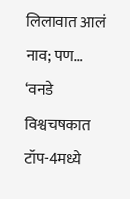लिलावात आलं नाव; पण…
‘वनडे विश्वचषकात टॉप-4मध्ये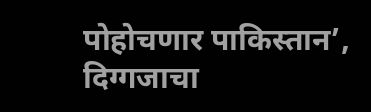पोहोचणार पाकिस्तान’, दिग्गजाचा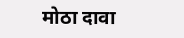मोठा दावा